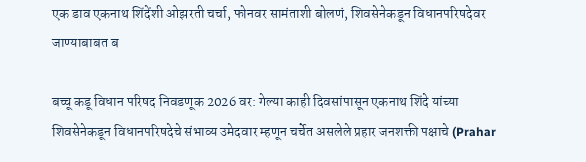एक डाव एकनाथ शिंदेंशी ओझरती चर्चा, फोनवर सामंताशी बोलणं, शिवसेनेकडून विधानपरिषदेवर जाण्याबाबत ब

बच्चू कडू विधान परिषद निवडणूक 2026 वर: गेल्या काही दिवसांपासून एकनाथ शिंदे यांच्या शिवसेनेकडून विधानपरिषदेचे संभाव्य उमेदवार म्हणून चर्चेत असलेले प्रहार जनशक्ती पक्षाचे (Prahar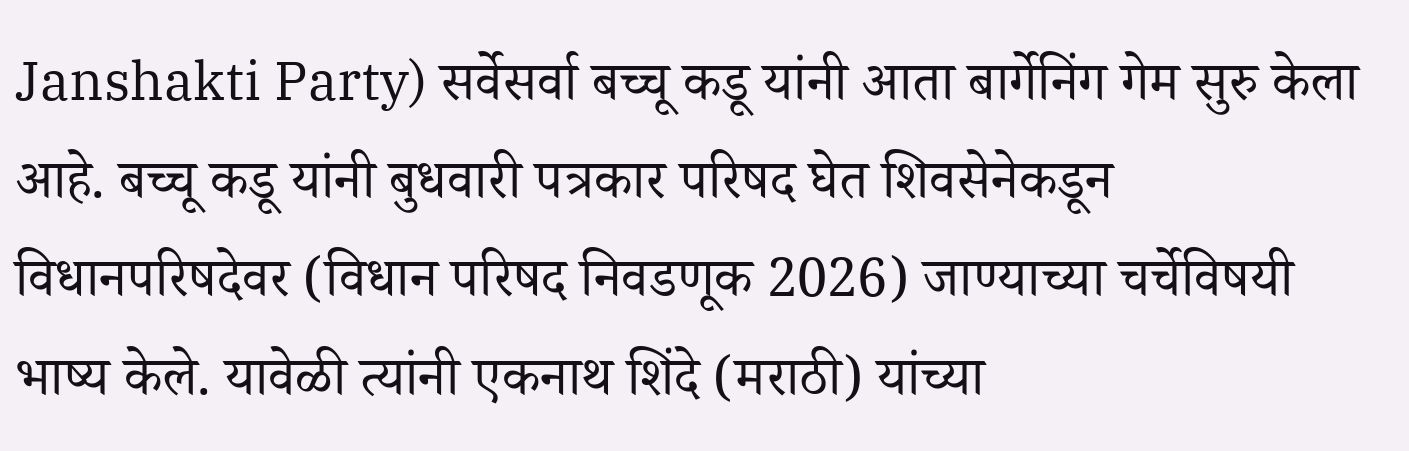Janshakti Party) सर्वेसर्वा बच्चू कडू यांनी आता बार्गेनिंग गेम सुरु केला आहे. बच्चू कडू यांनी बुधवारी पत्रकार परिषद घेत शिवसेनेकडून विधानपरिषदेवर (विधान परिषद निवडणूक 2026) जाण्याच्या चर्चेविषयी भाष्य केले. यावेळी त्यांनी एकनाथ शिंदे (मराठी) यांच्या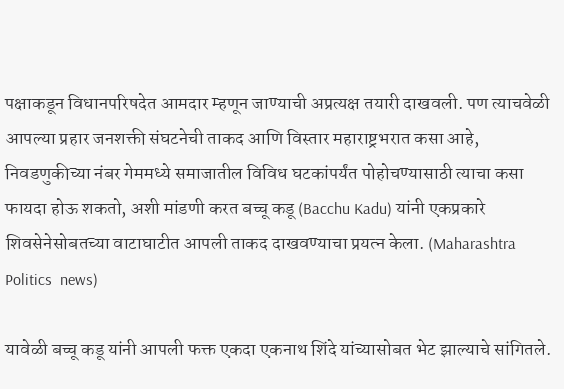पक्षाकडून विधानपरिषदेत आमदार म्हणून जाण्याची अप्रत्यक्ष तयारी दाखवली. पण त्याचवेळी आपल्या प्रहार जनशक्ती संघटनेची ताकद आणि विस्तार महाराष्ट्रभरात कसा आहे, निवडणुकीच्या नंबर गेममध्ये समाजातील विविध घटकांपर्यंत पोहोचण्यासाठी त्याचा कसा फायदा होऊ शकतो, अशी मांडणी करत बच्चू कडू (Bacchu Kadu) यांनी एकप्रकारे शिवसेनेसोबतच्या वाटाघाटीत आपली ताकद दाखवण्याचा प्रयत्न केला. (Maharashtra Politics  news)

यावेळी बच्चू कडू यांनी आपली फक्त एकदा एकनाथ शिंदे यांच्यासोबत भेट झाल्याचे सांगितले.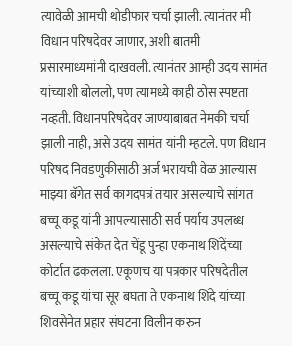त्यावेळी आमची थोडीफार चर्चा झाली. त्यानंतर मी विधान परिषदेवर जाणार, अशी बातमी प्रसारमाध्यमांनी दाखवली. त्यानंतर आम्ही उदय सामंत यांच्याशी बोललो, पण त्यामध्ये काही ठोस स्पष्टता नव्हती. विधानपरिषदेवर जाण्याबाबत नेमकी चर्चा झाली नाही, असे उदय सामंत यांनी म्हटले. पण विधान परिषद निवडणुकीसाठी अर्ज भरायची वेळ आल्यास माझ्या बॅगेत सर्व कागदपत्रं तयार असल्याचे सांगत बच्चू कडू यांनी आपल्यासाठी सर्व पर्याय उपलब्ध असल्याचे संकेत देत चेंडू पुन्हा एकनाथ शिंदेंच्या कोर्टात ढकलला. एकूणच या पत्रकार परिषदेतील बच्चू कडू यांचा सूर बघता ते एकनाथ शिंदे यांच्या शिवसेनेत प्रहार संघटना विलीन करुन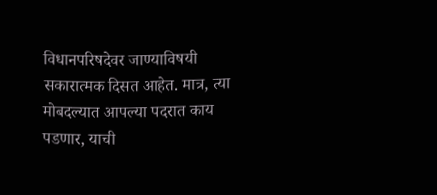विधानपरिषदेवर जाण्याविषयी सकारात्मक दिसत आहेत. मात्र, त्या मोबदल्यात आपल्या पदरात काय पडणार, याची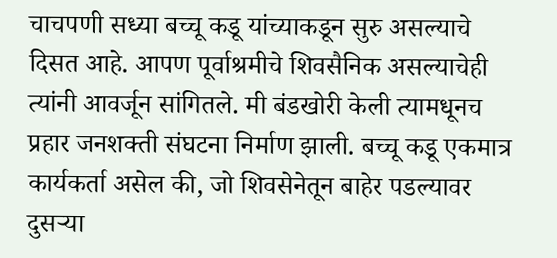चाचपणी सध्या बच्चू कडू यांच्याकडून सुरु असल्याचे दिसत आहे. आपण पूर्वाश्रमीचे शिवसैनिक असल्याचेही त्यांनी आवर्जून सांगितले. मी बंडखोरी केली त्यामधूनच प्रहार जनशक्ती संघटना निर्माण झाली. बच्चू कडू एकमात्र कार्यकर्ता असेल की, जो शिवसेनेतून बाहेर पडल्यावर दुसऱ्या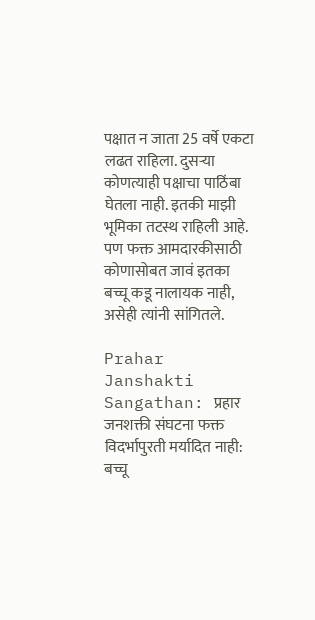पक्षात न जाता 25 वर्षे एकटा लढत राहिला. दुसऱ्या कोणत्याही पक्षाचा पाठिंबा घेतला नाही. इतकी माझी भूमिका तटस्थ राहिली आहे. पण फक्त आमदारकीसाठी कोणासोबत जावं इतका बच्चू कडू नालायक नाही, असेही त्यांनी सांगितले.

Prahar Janshakti Sangathan: प्रहार जनशक्ती संघटना फक्त विदर्भापुरती मर्यादित नाही: बच्चू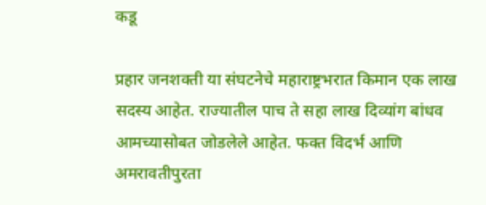कडू

प्रहार जनशक्ती या संघटनेचे महाराष्ट्रभरात किमान एक लाख सदस्य आहेत. राज्यातील पाच ते सहा लाख दिव्यांग बांधव आमच्यासोबत जोडलेले आहेत. फक्त विदर्भ आणि अमरावतीपुरता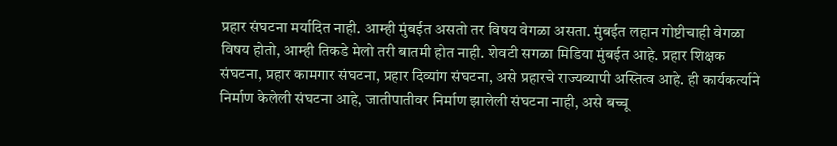प्रहार संघटना मर्यादित नाही. आम्ही मुंबईत असतो तर विषय वेगळा असता. मुंबईत लहान गोष्टीचाही वेगळा विषय होतो, आम्ही तिकडे मेलो तरी बातमी होत नाही. शेवटी सगळा मिडिया मुंबईत आहे. प्रहार शिक्षक संघटना, प्रहार कामगार संघटना, प्रहार दिव्यांग संघटना, असे प्रहारचे राज्यव्यापी अस्तित्व आहे. ही कार्यकर्त्याने निर्माण केलेली संघटना आहे, जातीपातीवर निर्माण झालेली संघटना नाही, असे बच्चू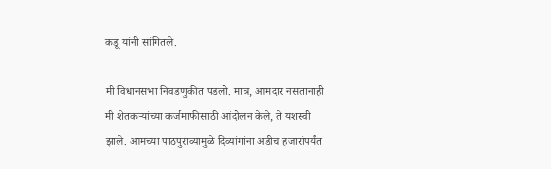कडू यांनी सांगितले.

मी विधानसभा निवडणुकीत पडलो. मात्र, आमदार नसतानाही मी शेतकऱ्यांच्या कर्जमाफीसाठी आंदोलन केले, ते यशस्वी झाले. आमच्या पाठपुराव्यामुळे दिव्यांगांना अडीच हजारांपर्यंत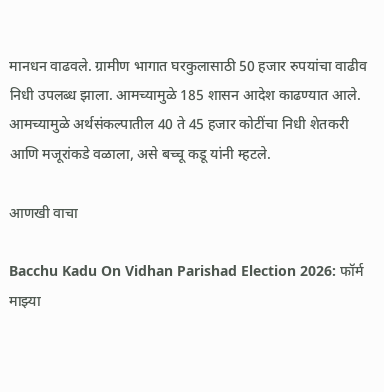मानधन वाढवले. ग्रामीण भागात घरकुलासाठी 50 हजार रुपयांचा वाढीव निधी उपलब्ध झाला. आमच्यामुळे 185 शासन आदेश काढण्यात आले. आमच्यामुळे अर्थसंकल्पातील 40 ते 45 हजार कोटींचा निधी शेतकरी आणि मजूरांकडे वळाला, असे बच्चू कडू यांनी म्हटले.

आणखी वाचा

Bacchu Kadu On Vidhan Parishad Election 2026: फॉर्म माझ्या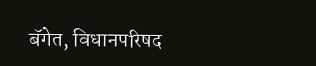बॅगेत, विधानपरिषद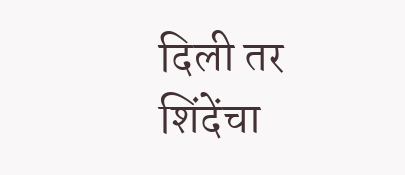दिली तर शिंदेंचा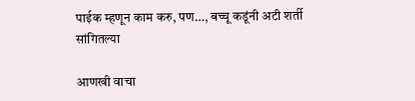पाईक म्हणून काम करु, पण…, बच्चू कडूंनी अटी शर्ती सांगितल्या

आणखी वाचा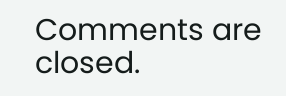Comments are closed.